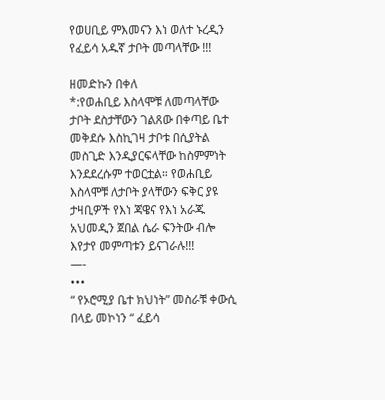የወሀቢይ ምእመናን እነ ወለተ ኑረዲን የፈይሳ አዱኛ ታቦት መጣላቸው !!!

ዘመድኩን በቀለ
*:የወሐቢይ እስላሞቹ ለመጣላቸው ታቦት ደስታቸውን ገልጸው በቀጣይ ቤተ መቅደሱ እስኪገዛ ታቦቱ በሲያትል መስጊድ እንዲያርፍላቸው ከስምምነት እንደደረሱም ተወርቷል። የወሐቢይ እስላሞቹ ለታቦት ያላቸውን ፍቅር ያዩ ታዛቢዎች የእነ ጃዌና የእነ አራጁ አህመዲን ጀበል ሴራ ፍንትው ብሎ እየታየ መምጣቱን ይናገራሉ!!!
—-
•••
“ የኦሮሚያ ቤተ ክህነት” መስራቹ ቀውሲ በላይ መኮነን “ ፈይሳ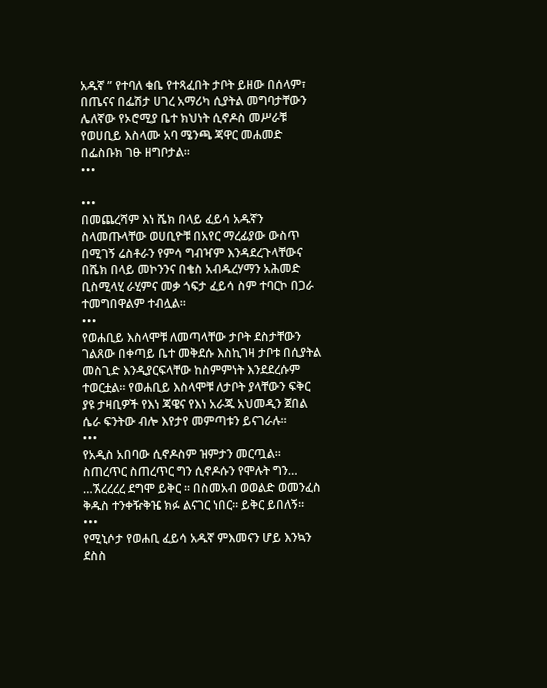አዱኛ ” የተባለ ቁቤ የተጻፈበት ታቦት ይዘው በሰላም፣ በጤናና በፌሽታ ሀገረ አማሪካ ሲያትል መግባታቸውን ሌለኛው የኦሮሚያ ቤተ ክህነት ሲኖዶስ መሥራቹ የወሀቢይ እስላሙ አባ ሜንጫ ጃዋር መሐመድ በፌስቡክ ገፁ ዘግቦታል።
•••

•••
በመጨረሻም እነ ሼክ በላይ ፈይሳ አዱኛን ስላመጡላቸው ወሀቢዮቹ በአየር ማረፊያው ውስጥ በሚገኝ ሬስቶራን የምሳ ግብዣም እንዳደረጉላቸውና በሼክ በላይ መኮንንና በቄስ አብዱረሃማን አሕመድ ቢስሚላሂ ራሂምና መቃ ጎፍታ ፈይሳ ስም ተባርኮ በጋራ ተመግበዋልም ተብሏል።
•••
የወሐቢይ እስላሞቹ ለመጣላቸው ታቦት ደስታቸውን ገልጸው በቀጣይ ቤተ መቅደሱ እስኪገዛ ታቦቱ በሲያትል መስጊድ እንዲያርፍላቸው ከስምምነት እንደደረሱም ተወርቷል። የወሐቢይ እስላሞቹ ለታቦት ያላቸውን ፍቅር ያዩ ታዛቢዎች የእነ ጃዌና የእነ አራጁ አህመዲን ጀበል ሴራ ፍንትው ብሎ እየታየ መምጣቱን ይናገራሉ።
•••
የአዲስ አበባው ሲኖዶስም ዝምታን መርጧል። ስጠረጥር ስጠረጥር ግን ሲኖዶሱን የሞሉት ግን… …ኧረረረረ ደግሞ ይቅር ። በስመአብ ወወልድ ወመንፈስ ቅዱስ ተንቀዥቅዤ ክፉ ልናገር ነበር። ይቅር ይበለኝ።
•••
የሚኒሶታ የወሐቢ ፈይሳ አዱኛ ምእመናን ሆይ እንኳን ደስስ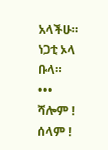አላችሁ። ነጋቲ ኦላ ቡላ።
•••
ሻሎም ! ሰላም !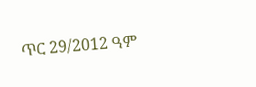ጥር 29/2012 ዓም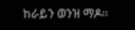ከራይን ወንዝ ማዶ።